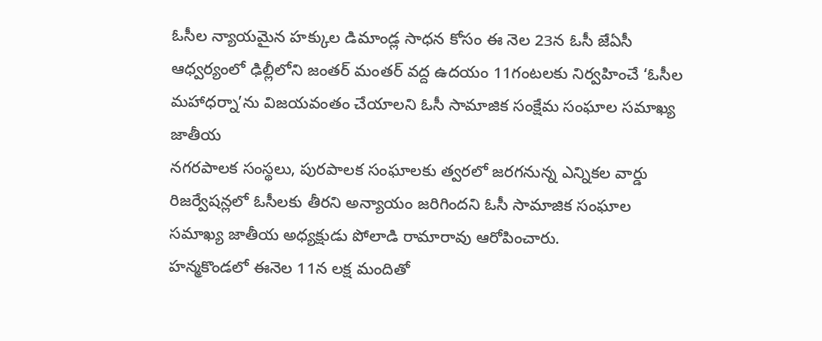ఓసీల న్యాయమైన హక్కుల డిమాండ్ల సాధన కోసం ఈ నెల 23న ఓసీ జేఏసీ ఆధ్వర్యంలో ఢిల్లీలోని జంతర్ మంతర్ వద్ద ఉదయం 11గంటలకు నిర్వహించే ‘ఓసీల మహాధర్నా’ను విజయవంతం చేయాలని ఓసీ సామాజిక సంక్షేమ సంఘాల సమాఖ్య జాతీయ
నగరపాలక సంస్థలు, పురపాలక సంఘాలకు త్వరలో జరగనున్న ఎన్నికల వార్డు రిజర్వేషన్లలో ఓసీలకు తీరని అన్యాయం జరిగిందని ఓసీ సామాజిక సంఘాల సమాఖ్య జాతీయ అధ్యక్షుడు పోలాడి రామారావు ఆరోపించారు.
హన్మకొండలో ఈనెల 11న లక్ష మందితో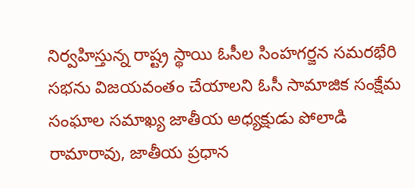నిర్వహిస్తున్న రాష్ట్ర స్థాయి ఓసీల సింహగర్జన సమరభేరి సభను విజయవంతం చేయాలని ఓసీ సామాజిక సంక్షేమ సంఘాల సమాఖ్య జాతీయ అధ్యక్షుడు పోలాడి రామారావు, జాతీయ ప్రధాన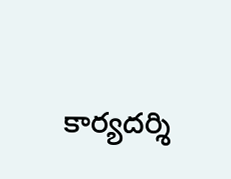కార్యదర్శి